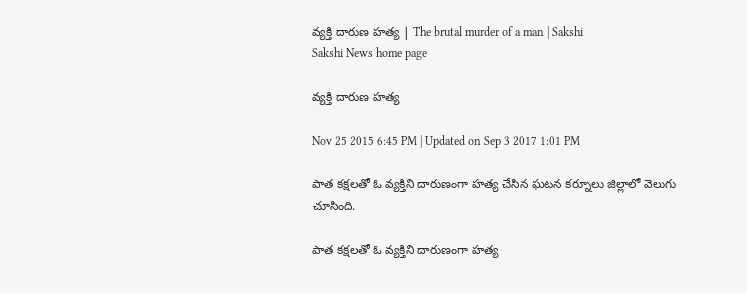వ్యక్తి దారుణ హత్య | The brutal murder of a man | Sakshi
Sakshi News home page

వ్యక్తి దారుణ హత్య

Nov 25 2015 6:45 PM | Updated on Sep 3 2017 1:01 PM

పాత కక్షలతో ఓ వ్యక్తిని దారుణంగా హత్య చేసిన ఘటన కర్నూలు జిల్లాలో వెలుగు చూసింది.

పాత కక్షలతో ఓ వ్యక్తిని దారుణంగా హత్య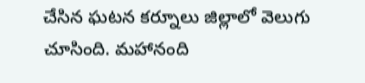చేసిన ఘటన కర్నూలు జిల్లాలో వెలుగు చూసింది. మహానంది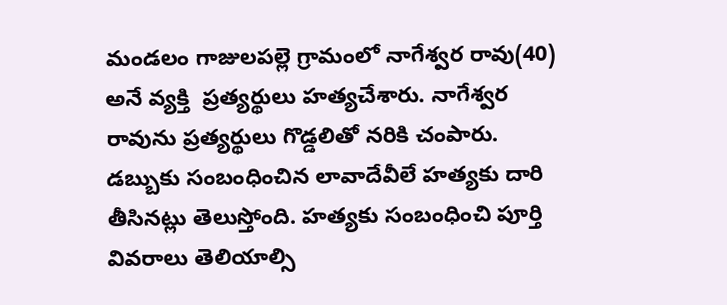మండలం గాజులపల్లె గ్రామంలో నాగేశ్వర రావు(40) అనే వ్యక్తి  ప్రత్యర్థులు హత్యచేశారు. నాగేశ్వర రావును ప్రత్యర్థులు గొడ్డలితో నరికి చంపారు. డబ్బుకు సంబంధించిన లావాదేవీలే హత్యకు దారి తీసినట్లు తెలుస్తోంది. హత్యకు సంబంధించి పూర్తి వివరాలు తెలియాల్సి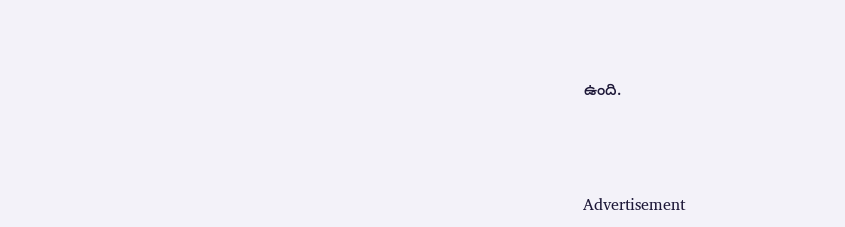ఉంది.





Advertisement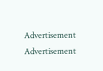Advertisement
Advertisement